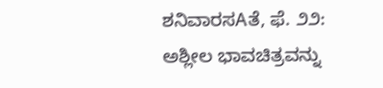ಶನಿವಾರಸAತೆ, ಫೆ. ೨೨: ಅಶ್ಲೀಲ ಭಾವಚಿತ್ರವನ್ನು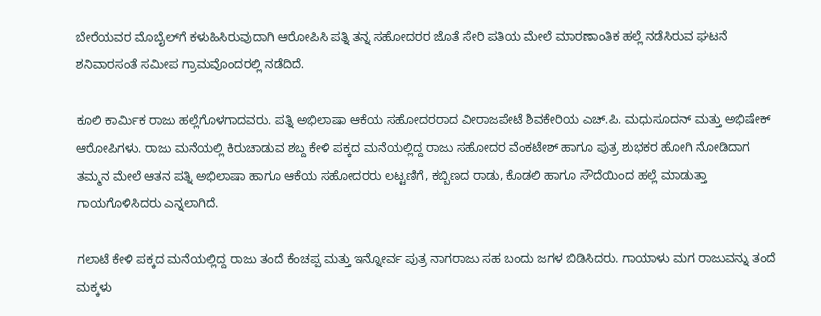ಬೇರೆಯವರ ಮೊಬೈಲ್‌ಗೆ ಕಳುಹಿಸಿರುವುದಾಗಿ ಆರೋಪಿಸಿ ಪತ್ನಿ ತನ್ನ ಸಹೋದರರ ಜೊತೆ ಸೇರಿ ಪತಿಯ ಮೇಲೆ ಮಾರಣಾಂತಿಕ ಹಲ್ಲೆ ನಡೆಸಿರುವ ಘಟನೆ ಶನಿವಾರಸಂತೆ ಸಮೀಪ ಗ್ರಾಮವೊಂದರಲ್ಲಿ ನಡೆದಿದೆ.

ಕೂಲಿ ಕಾರ್ಮಿಕ ರಾಜು ಹಲ್ಲೆಗೊಳಗಾದವರು. ಪತ್ನಿ ಅಭಿಲಾಷಾ ಆಕೆಯ ಸಹೋದರರಾದ ವೀರಾಜಪೇಟೆ ಶಿವಕೇರಿಯ ಎಚ್.ಪಿ. ಮಧುಸೂದನ್ ಮತ್ತು ಅಭಿಷೇಕ್ ಆರೋಪಿಗಳು. ರಾಜು ಮನೆಯಲ್ಲಿ ಕಿರುಚಾಡುವ ಶಬ್ದ ಕೇಳಿ ಪಕ್ಕದ ಮನೆಯಲ್ಲಿದ್ದ ರಾಜು ಸಹೋದರ ವೆಂಕಟೇಶ್ ಹಾಗೂ ಪುತ್ರ ಶುಭಕರ ಹೋಗಿ ನೋಡಿದಾಗ ತಮ್ಮನ ಮೇಲೆ ಆತನ ಪತ್ನಿ ಅಭಿಲಾಷಾ ಹಾಗೂ ಆಕೆಯ ಸಹೋದರರು ಲಟ್ಟಣಿಗೆ, ಕಬ್ಬಿಣದ ರಾಡು, ಕೊಡಲಿ ಹಾಗೂ ಸೌದೆಯಿಂದ ಹಲ್ಲೆ ಮಾಡುತ್ತಾ ಗಾಯಗೊಳಿಸಿದರು ಎನ್ನಲಾಗಿದೆ.

ಗಲಾಟೆ ಕೇಳಿ ಪಕ್ಕದ ಮನೆಯಲ್ಲಿದ್ದ ರಾಜು ತಂದೆ ಕೆಂಚಪ್ಪ ಮತ್ತು ಇನ್ನೋರ್ವ ಪುತ್ರ ನಾಗರಾಜು ಸಹ ಬಂದು ಜಗಳ ಬಿಡಿಸಿದರು. ಗಾಯಾಳು ಮಗ ರಾಜುವನ್ನು ತಂದೆ ಮಕ್ಕಳು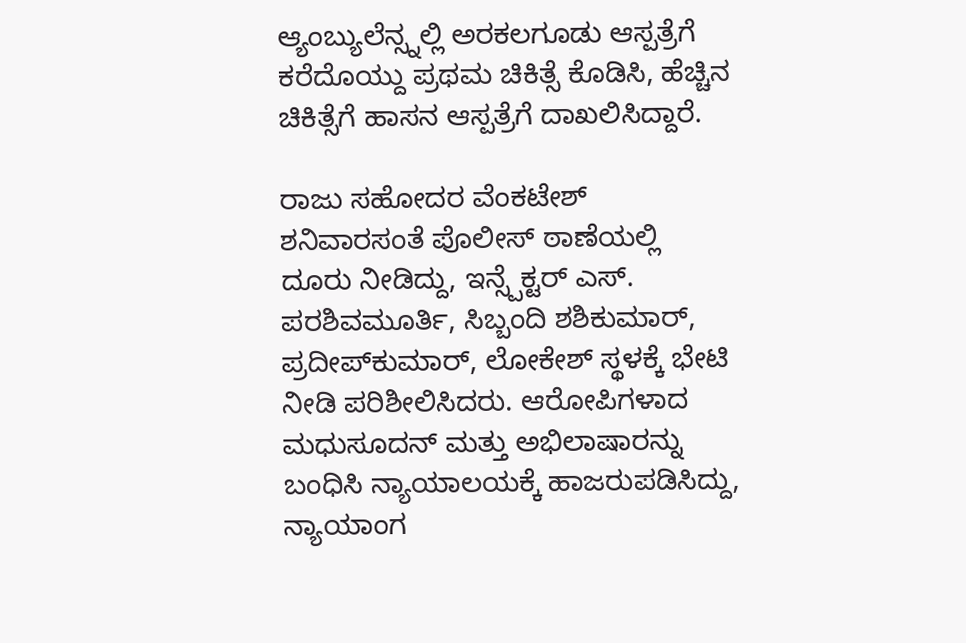ಆ್ಯಂಬ್ಯುಲೆನ್ಸ್ನಲ್ಲಿ ಅರಕಲಗೂಡು ಆಸ್ಪತ್ರೆಗೆ ಕರೆದೊಯ್ದು ಪ್ರಥಮ ಚಿಕಿತ್ಸೆ ಕೊಡಿಸಿ, ಹೆಚ್ಚಿನ ಚಿಕಿತ್ಸೆಗೆ ಹಾಸನ ಆಸ್ಪತ್ರೆಗೆ ದಾಖಲಿಸಿದ್ದಾರೆ.

ರಾಜು ಸಹೋದರ ವೆಂಕಟೇಶ್ ಶನಿವಾರಸಂತೆ ಪೊಲೀಸ್ ಠಾಣೆಯಲ್ಲಿ ದೂರು ನೀಡಿದ್ದು, ಇನ್ಸ್ಪೆಕ್ಟರ್ ಎಸ್. ಪರಶಿವಮೂರ್ತಿ, ಸಿಬ್ಬಂದಿ ಶಶಿಕುಮಾರ್, ಪ್ರದೀಪ್‌ಕುಮಾರ್, ಲೋಕೇಶ್ ಸ್ಥಳಕ್ಕೆ ಭೇಟಿ ನೀಡಿ ಪರಿಶೀಲಿಸಿದರು. ಆರೋಪಿಗಳಾದ ಮಧುಸೂದನ್ ಮತ್ತು ಅಭಿಲಾಷಾರನ್ನು ಬಂಧಿಸಿ ನ್ಯಾಯಾಲಯಕ್ಕೆ ಹಾಜರುಪಡಿಸಿದ್ದು, ನ್ಯಾಯಾಂಗ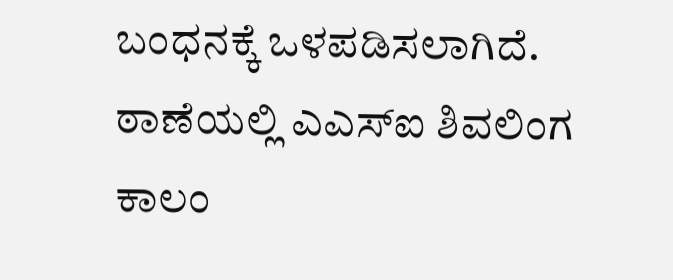ಬಂಧನಕ್ಕೆ ಒಳಪಡಿಸಲಾಗಿದೆ. ಠಾಣೆಯಲ್ಲಿ ಎಎಸ್‌ಐ ಶಿವಲಿಂಗ ಕಾಲಂ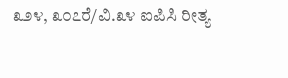೩೨೪, ೩೦೭ರೆ/ವಿ.೩೪ ಐಪಿಸಿ ರೀತ್ಯ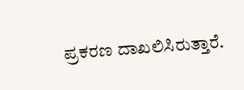ಪ್ರಕರಣ ದಾಖಲಿಸಿರುತ್ತಾರೆ.